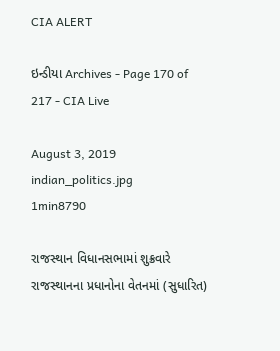CIA ALERT

ઇન્ડીયા Archives - Page 170 of 217 - CIA Live

August 3, 2019
indian_politics.jpg
1min8790

રાજસ્થાન વિધાનસભામાં શુક્રવારે રાજસ્થાનના પ્રધાનોના વેતનમાં (સુધારિત)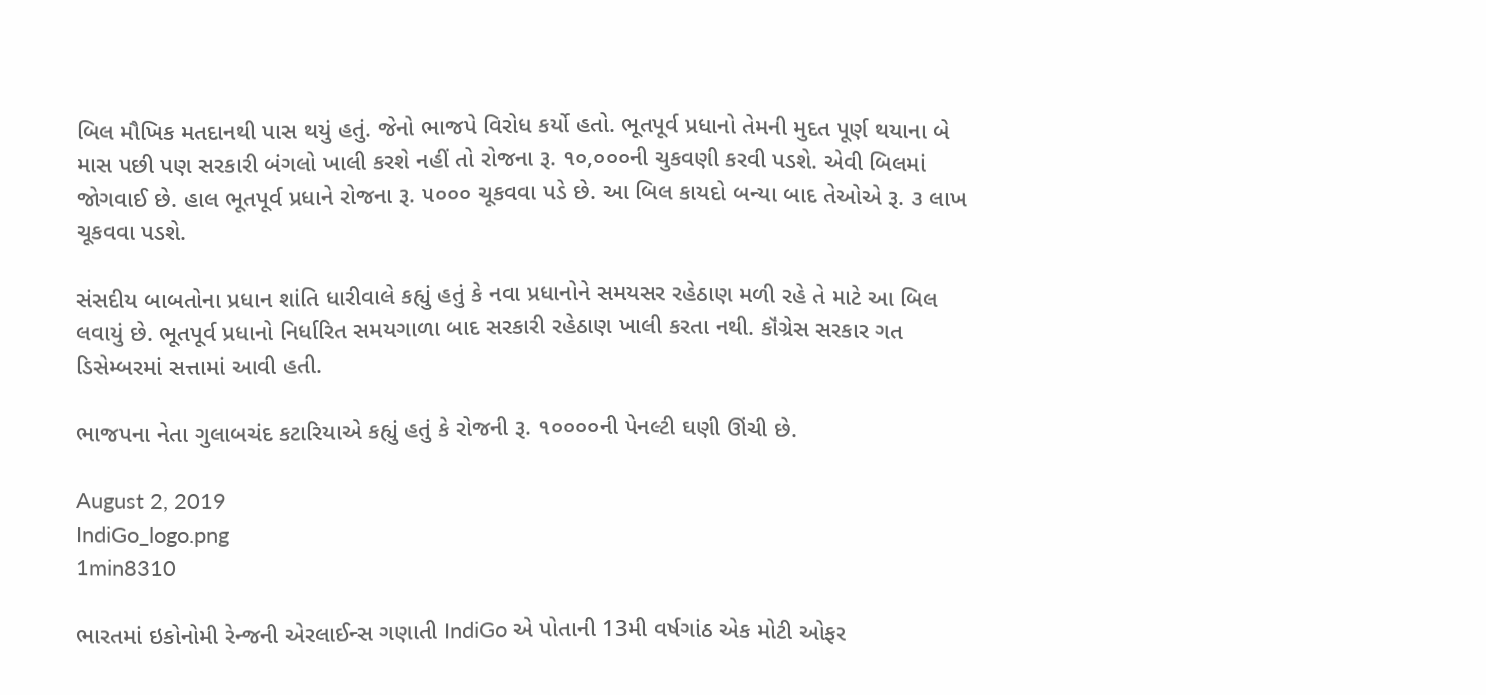બિલ મૌખિક મતદાનથી પાસ થયું હતું. જેનો ભાજપે વિરોધ કર્યો હતો. ભૂતપૂર્વ પ્રધાનો તેમની મુદત પૂર્ણ થયાના બે માસ પછી પણ સરકારી બંગલો ખાલી કરશે નહીં તો રોજના રૂ. ૧૦,૦૦૦ની ચુકવણી કરવી પડશે. એવી બિલમાં જોગવાઈ છે. હાલ ભૂતપૂર્વ પ્રધાને રોજના રૂ. ૫૦૦૦ ચૂકવવા પડે છે. આ બિલ કાયદો બન્યા બાદ તેઓએ રૂ. ૩ લાખ ચૂકવવા પડશે.

સંસદીય બાબતોના પ્રધાન શાંતિ ધારીવાલે કહ્યું હતું કે નવા પ્રધાનોને સમયસર રહેઠાણ મળી રહે તે માટે આ બિલ લવાયું છે. ભૂતપૂર્વ પ્રધાનો નિર્ધારિત સમયગાળા બાદ સરકારી રહેઠાણ ખાલી કરતા નથી. કૉંગ્રેસ સરકાર ગત ડિસેમ્બરમાં સત્તામાં આવી હતી.

ભાજપના નેતા ગુલાબચંદ કટારિયાએ કહ્યું હતું કે રોજની રૂ. ૧૦૦૦૦ની પેનલ્ટી ઘણી ઊંચી છે.

August 2, 2019
IndiGo_logo.png
1min8310

ભારતમાં ઇકોનોમી રેન્જની એરલાઈન્સ ગણાતી IndiGo એ પોતાની 13મી વર્ષગાંઠ એક મોટી ઓફર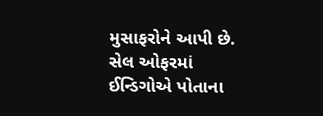મુસાફરોને આપી છે. સેલ ઓફરમાં ઈન્ડિગોએ પોતાના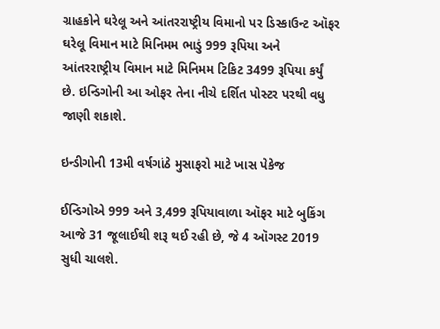ગ્રાહકોને ઘરેલૂ અને આંતરરાષ્ટ્રીય વિમાનો પર ડિસ્કાઉન્ટ ઑફર ઘરેલૂ વિમાન માટે મિનિમમ ભાડું 999 રૂપિયા અને આંતરરાષ્ટ્રીય વિમાન માટે મિનિમમ ટિકિટ 3499 રૂપિયા કર્યું છે. ઇન્ડિગોની આ ઓફર તેના નીચે દર્શિત પોસ્ટર પરથી વધુ જાણી શકાશે.

ઇન્ડીગોની 13મી વર્ષગાંઠે મુસાફરો માટે ખાસ પેકેજ

ઈન્ડિગોએ 999 અને 3,499 રૂપિયાવાળા ઑફર માટે બુકિંગ આજે 31 જૂલાઈથી શરૂ થઈ રહી છે, જે 4 ઑગસ્ટ 2019 સુધી ચાલશે.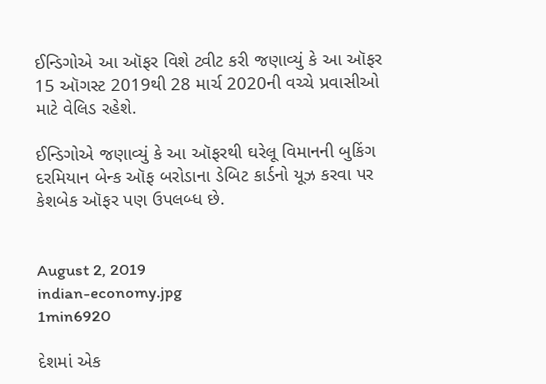ઈન્ડિગોએ આ ઑફર વિશે ટ્વીટ કરી જણાવ્યું કે આ ઑફર 15 ઑગસ્ટ 2019થી 28 માર્ચ 2020ની વચ્ચે પ્રવાસીઓ માટે વેલિડ રહેશે.

ઈન્ડિગોએ જણાવ્યું કે આ ઑફરથી ઘરેલૂ વિમાનની બુકિંગ દરમિયાન બેન્ક ઑફ બરોડાના ડેબિટ કાર્ડનો યૂઝ કરવા પર કેશબેક ઑફર પણ ઉપલબ્ધ છે.


August 2, 2019
indian-economy.jpg
1min6920

દેશમાં એક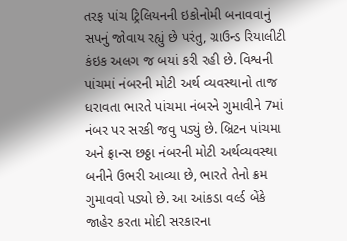તરફ પાંચ ટ્રિલિયનની ઇકોનોમી બનાવવાનું સપનું જોવાય રહ્યું છે પરંતુ, ગ્રાઉન્ડ રિયાલીટી કંઇક અલગ જ બયાં કરી રહી છે. વિશ્વની પાંચમાં નંબરની મોટી અર્થ વ્યવસ્થાનો તાજ ધરાવતા ભારતે પાંચમા નંબરને ગુમાવીને 7માં નંબર પર સરકી જવુ પડ્યું છે. બ્રિટન પાંચમા અને ફ્રાન્સ છઠ્ઠા નંબરની મોટી અર્થવ્યવસ્થા બનીને ઉભરી આવ્યા છે, ભારતે તેનો ક્રમ ગુમાવવો પડ્યો છે. આ આંકડા વર્લ્ડ બેંકે જાહેર કરતા મોદી સરકારના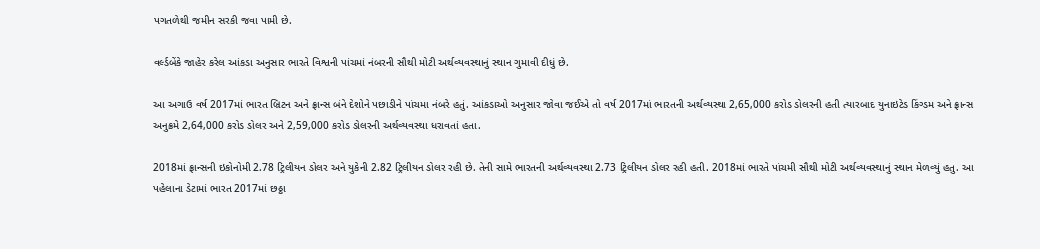પગતળેથી જમીન સરકી જવા પામી છે.

વર્લ્ડબેંકે જાહેર કરેલ આંકડા અનુસાર ભારતે વિશ્વની પાંચમાં નંબરની સૌથી મોટી અર્થવ્યવસ્થાનું સ્થાન ગુમાવી દીધું છે.

આ અગાઉ વર્ષ 2017માં ભારત બ્રિટન અને ફ્રાન્સ બંને દેશોને પછાડીને પાંચમા નંબરે હતું. આંકડાઓ અનુસાર જોવા જઈએ તો વર્ષ 2017માં ભારતની અર્થવ્યસ્થા 2,65,000 કરોડ ડોલરની હતી ત્યારબાદ યુનાઇટેડ કિંગ્ડમ અને ફ્રાન્સ અનુક્રમે 2,64,000 કરોડ ડોલર અને 2,59,000 કરોડ ડોલરની અર્થવ્યવસ્થા ધરાવતાં હતા.

2018માં ફ્રાન્સની ઇકોનોમી 2.78 ટ્રિલીયન ડોલર અને યુકેની 2.82 ટ્રિલીયન ડોલર રહી છે. તેની સામે ભારતની અર્થવ્યવસ્થા 2.73 ટ્રિલીયન ડોલર રહી હતી. 2018માં ભારતે પાંચમી સૌથી મોટી અર્થવ્યવસ્થાનું સ્થાન મેળવ્યું હતુ. આ પહેલાના ડેટામાં ભારત 2017માં છઠ્ઠા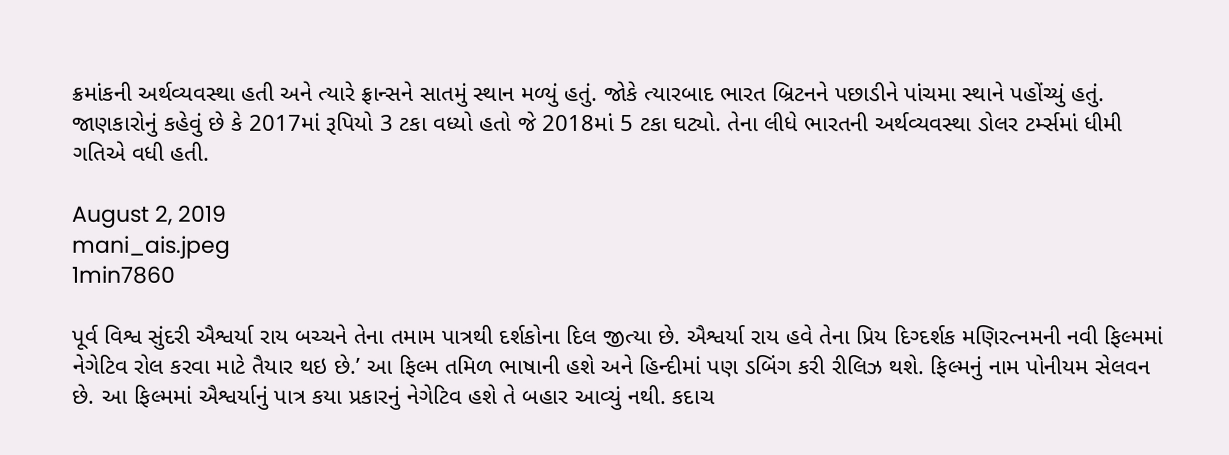ક્રમાંકની અર્થવ્યવસ્થા હતી અને ત્યારે ફ્રાન્સને સાતમું સ્થાન મળ્યું હતું. જોકે ત્યારબાદ ભારત બ્રિટનને પછાડીને પાંચમા સ્થાને પહોંચ્યું હતું. જાણકારોનું કહેવું છે કે 2017માં રૂપિયો 3 ટકા વધ્યો હતો જે 2018માં 5 ટકા ઘટ્યો. તેના લીધે ભારતની અર્થવ્યવસ્થા ડોલર ટર્મ્સમાં ધીમી ગતિએ વધી હતી.

August 2, 2019
mani_ais.jpeg
1min7860

પૂર્વ વિશ્વ સુંદરી ઐશ્વર્યા રાય બચ્ચને તેના તમામ પાત્રથી દર્શકોના દિલ જીત્યા છે. ઐશ્વર્યા રાય હવે તેના પ્રિય દિગ્દર્શક મણિરત્નમની નવી ફિલ્મમાં નેગેટિવ રોલ કરવા માટે તૈયાર થઇ છે.’ આ ફિલ્મ તમિળ ભાષાની હશે અને હિન્દીમાં પણ ડબિંગ કરી રીલિઝ થશે. ફિલ્મનું નામ પોનીયમ સેલવન છે. આ ફિલ્મમાં ઐશ્વર્યાનું પાત્ર કયા પ્રકારનું નેગેટિવ હશે તે બહાર આવ્યું નથી. કદાચ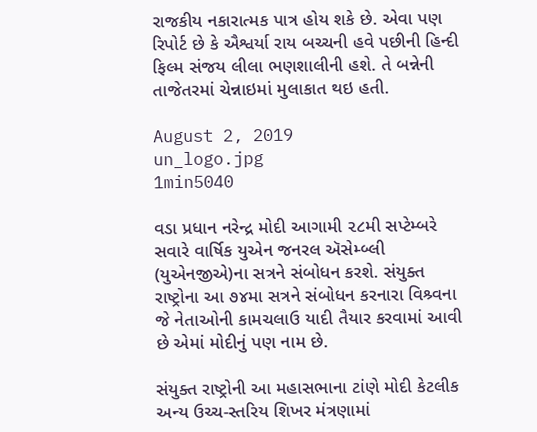રાજકીય નકારાત્મક પાત્ર હોય શકે છે. એવા પણ રિપોર્ટ છે કે ઐશ્વર્યા રાય બચ્ચની હવે પછીની હિન્દી ફિલ્મ સંજય લીલા ભણશાલીની હશે. તે બન્નેની તાજેતરમાં ચેન્નાઇમાં મુલાકાત થઇ હતી.

August 2, 2019
un_logo.jpg
1min5040

વડા પ્રધાન નરેન્દ્ર મોદી આગામી ૨૮મી સપ્ટેમ્બરે સવારે વાર્ષિક યુએન જનરલ ઍસેમ્બ્લી (યુએનજીએ)ના સત્રને સંબોધન કરશે. સંયુક્ત રાષ્ટ્રોના આ ૭૪મા સત્રને સંબોધન કરનારા વિશ્ર્વના જે નેતાઓની કામચલાઉ યાદી તૈયાર કરવામાં આવી છે એમાં મોદીનું પણ નામ છે.

સંયુક્ત રાષ્ટ્રોની આ મહાસભાના ટાંણે મોદી કેટલીક અન્ય ઉચ્ચ-સ્તરિય શિખર મંત્રણામાં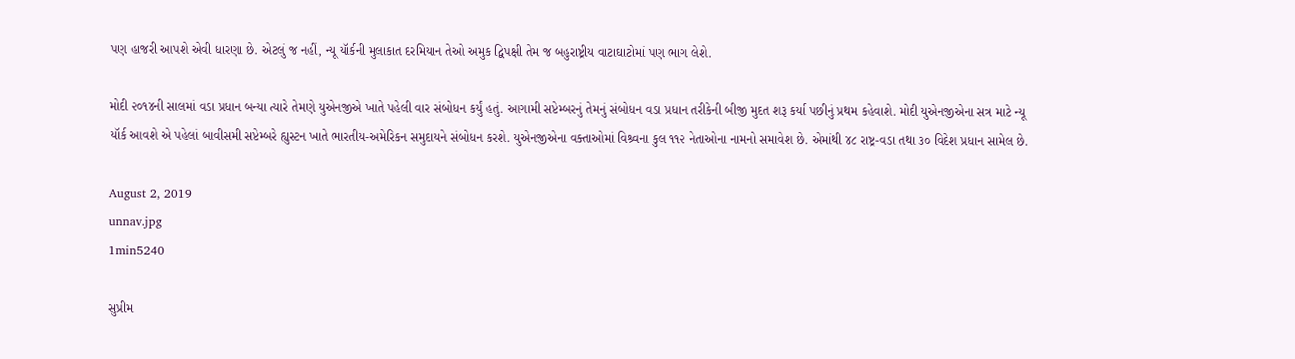પણ હાજરી આપશે એવી ધારણા છે. એટલું જ નહીં, ન્યૂ યૉર્કની મુલાકાત દરમિયાન તેઓ અમુક દ્વિપક્ષી તેમ જ બહુરાષ્ટ્રીય વાટાઘાટોમાં પણ ભાગ લેશે.

મોદી ૨૦૧૪ની સાલમાં વડા પ્રધાન બન્યા ત્યારે તેમણે યુએનજીએ ખાતે પહેલી વાર સંબોધન કર્યું હતું. આગામી સપ્ટેમ્બરનું તેમનું સંબોધન વડા પ્રધાન તરીકેની બીજી મુદત શરૂ કર્યા પછીનું પ્રથમ કહેવાશે. મોદી યુએનજીએના સત્ર માટે ન્યૂ યૉર્ક આવશે એ પહેલાં બાવીસમી સપ્ટેમ્બરે હ્યુસ્ટન ખાતે ભારતીય-અમેરિકન સમુદાયને સંબોધન કરશે. યુએનજીએના વક્તાઓમાં વિશ્ર્વના કુલ ૧૧૨ નેતાઓના નામનો સમાવેશ છે. એમાંથી ૪૮ રાષ્ટ્ર-વડા તથા ૩૦ વિદેશ પ્રધાન સામેલ છે.

August 2, 2019
unnav.jpg
1min5240

સુપ્રીમ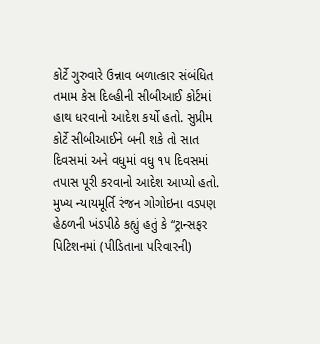કોર્ટે ગુરુવારે ઉન્નાવ બળાત્કાર સંબંધિત તમામ કેસ દિલ્હીની સીબીઆઈ કોર્ટમાં હાથ ધરવાનો આદેશ કર્યો હતો. સુપ્રીમ કોર્ટે સીબીઆઈને બની શકે તો સાત દિવસમાં અને વધુમાં વધુ ૧૫ દિવસમાં તપાસ પૂરી કરવાનો આદેશ આપ્યો હતો. મુખ્ય ન્યાયમૂર્તિ રંજન ગોગોઇના વડપણ હેઠળની ખંડપીઠે કહ્યું હતું કે “ટ્રાન્સફર પિટિશનમાં (પીડિતાના પરિવારની)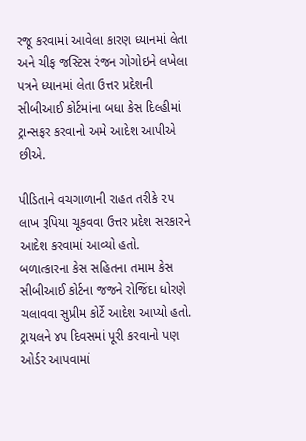રજૂ કરવામાં આવેલા કારણ ધ્યાનમાં લેતા અને ચીફ જસ્ટિસ રંજન ગોગોઇને લખેલા પત્રને ધ્યાનમાં લેતા ઉત્તર પ્રદેશની સીબીઆઈ કોર્ટમાંના બધા કેસ દિલ્હીમાં ટ્રાન્સફર કરવાનો અમે આદેશ આપીએ છીએ.

પીડિતાને વચગાળાની રાહત તરીકે ૨૫ લાખ રૂપિયા ચૂકવવા ઉત્તર પ્રદેશ સરકારને આદેશ કરવામાં આવ્યો હતો. બળાત્કારના કેસ સહિતના તમામ કેસ સીબીઆઈ કોર્ટના જજને રોજિંદા ધોરણે ચલાવવા સુપ્રીમ કોર્ટે આદેશ આપ્યો હતો. ટ્રાયલને ૪૫ દિવસમાં પૂરી કરવાનો પણ ઓર્ડર આપવામાં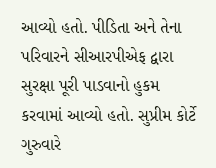આવ્યો હતો. પીડિતા અને તેના પરિવારને સીઆરપીએફ દ્વારા સુરક્ષા પૂરી પાડવાનો હુકમ કરવામાં આવ્યો હતો. સુપ્રીમ કોર્ટે ગુરુવારે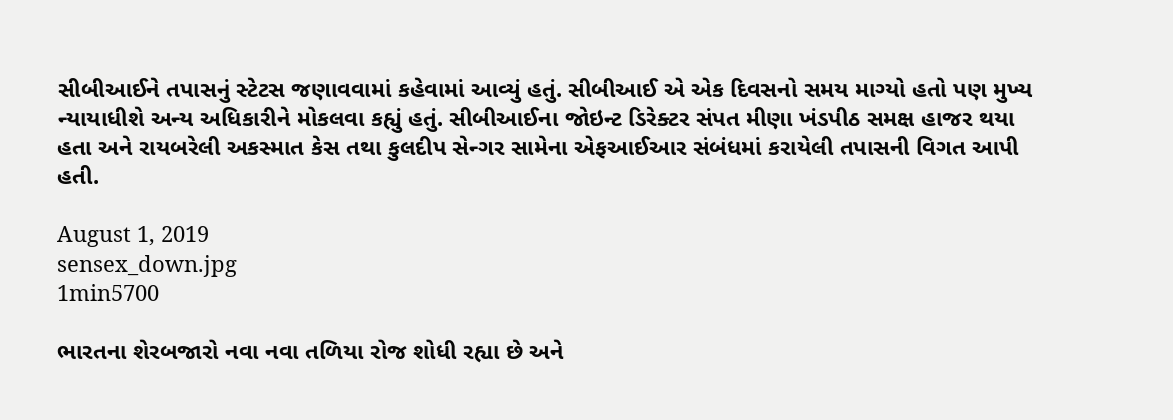સીબીઆઈને તપાસનું સ્ટેટસ જણાવવામાં કહેવામાં આવ્યું હતું. સીબીઆઈ એ એક દિવસનો સમય માગ્યો હતો પણ મુખ્ય ન્યાયાધીશે અન્ય અધિકારીને મોકલવા કહ્યું હતું. સીબીઆઈના જોઇન્ટ ડિરેક્ટર સંપત મીણા ખંડપીઠ સમક્ષ હાજર થયા હતા અને રાયબરેલી અકસ્માત કેસ તથા કુલદીપ સેન્ગર સામેના એફઆઈઆર સંબંધમાં કરાયેલી તપાસની વિગત આપી હતી.

August 1, 2019
sensex_down.jpg
1min5700

ભારતના શેરબજારો નવા નવા તળિયા રોજ શોધી રહ્યા છે અને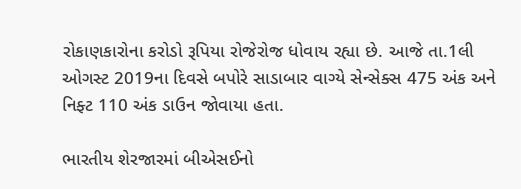રોકાણકારોના કરોડો રૂપિયા રોજેરોજ ધોવાય રહ્યા છે. આજે તા.1લી ઓગસ્ટ 2019ના દિવસે બપોરે સાડાબાર વાગ્યે સેન્સેક્સ 475 અંક અને નિફ્ટ 110 અંક ડાઉન જોવાયા હતા.

ભારતીય શેરજારમાં બીએસઈનો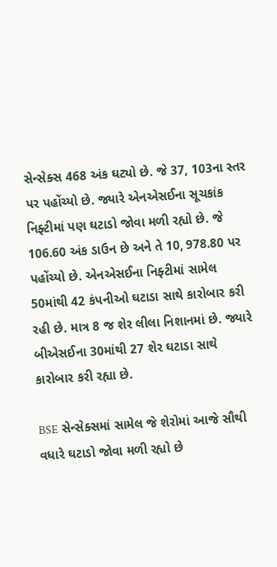સેન્સેક્સ 468 અંક ઘટ્યો છે. જે 37, 103ના સ્તર પર પહોંચ્યો છે. જ્યારે એનએસઈના સૂચકાંક નિફ્ટીમાં પણ ઘટાડો જોવા મળી રહ્યો છે. જે 106.60 અંક ડાઉન છે અને તે 10, 978.80 પર પહોંચ્યો છે. એનએસઈના નિફ્ટીમાં સામેલ 50માંથી 42 કંપનીઓ ઘટાડા સાથે કારોબાર કરી રહી છે. માત્ર 8 જ શેર લીલા નિશાનમાં છે. જ્યારે બીએસઈના 30માંથી 27 શેર ઘટાડા સાથે કારોબાર કરી રહ્યા છે.

BSE સેન્સેક્સમાં સામેલ જે શેરોમાં આજે સૌથી વધારે ઘટાડો જોવા મળી રહ્યો છે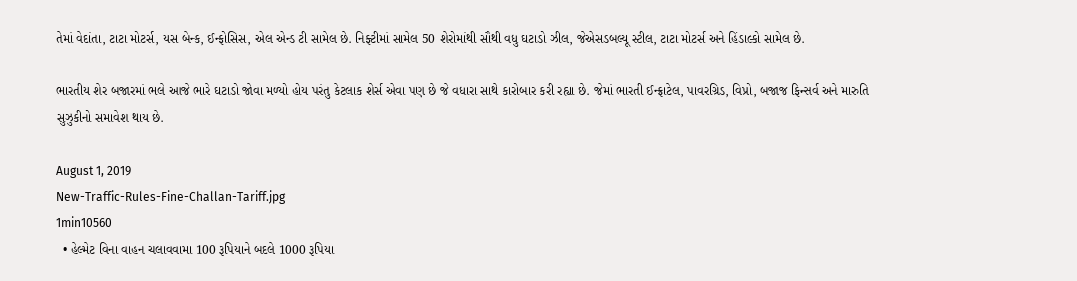તેમાં વેદાંતા, ટાટા મોટર્સ, યસ બેન્ક, ઈન્ફોસિસ, એલ એન્ડ ટી સામેલ છે. નિફ્ટીમાં સામેલ 50 શેરોમાંથી સૌથી વધુ ઘટાડો ઝીલ, જેએસડબલ્યૂ સ્ટીલ, ટાટા મોટર્સ અને હિંડાલ્કો સામેલ છે.

ભારતીય શેર બજારમાં ભલે આજે ભારે ઘટાડો જોવા મળ્યો હોય પરંતુ કેટલાક શેર્સ એવા પણ છે જે વધારા સાથે કારોબાર કરી રહ્યા છે. જેમાં ભારતી ઈન્ફ્રાટેલ, પાવરગ્રિડ, વિપ્રો, બજાજ ફિન્સર્વ અને મારુતિ સુઝુકીનો સમાવેશ થાય છે.

August 1, 2019
New-Traffic-Rules-Fine-Challan-Tariff.jpg
1min10560
  • હેલ્મેટ વિના વાહન ચલાવવામા 100 રૂપિયાને બદલે 1000 રૂપિયા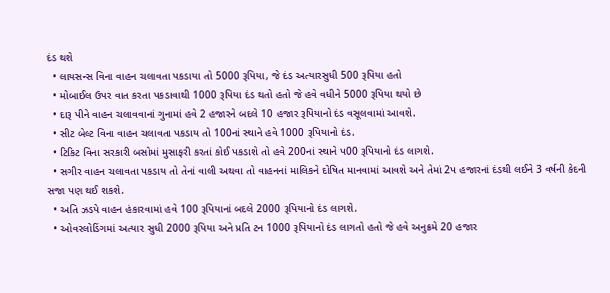દંડ થશે
  • લાયસન્સ વિના વાહન ચલાવતા પકડાયા તો 5000 રૂપિયા, જે દંડ અત્યારસુધી 500 રૂપિયા હતો
  • મોબાઈલ ઉપર વાત કરતા પકડાવાથી 1000 રૂપિયા દંડ થતો હતો જે હવે વધીને 5000 રૂપિયા થયો છે
  • દારૂ પીને વાહન ચલાવવાનાં ગુનામાં હવે 2 હજારને બદલે 10 હજાર રૂપિયાનો દંડ વસૂલવામાં આવશે.
  • સીટ બેલ્ટ વિના વાહન ચલાવતા પકડાય તો 100નાં સ્થાને હવે 1000 રૂપિયાનો દંડ.
  • ટિકિટ વિના સરકારી બસોમાં મુસાફરી કરતાં કોઈ પકડાશે તો હવે 200નાં સ્થાને પ00 રૂપિયાનો દંડ લાગશે.
  • સગીર વાહન ચલાવતા પકડાય તો તેનાં વાલી અથવા તો વાહનનાં માલિકને દોષિત માનવામાં આવશે અને તેમાં 2પ હજારનાં દંડથી લઈને 3 વર્ષની કેદની સજા પણ થઈ શકશે.
  • અતિ ઝડપે વાહન હંકારવામાં હવે 100 રૂપિયાનાં બદલે 2000 રૂપિયાનો દંડ લાગશે.
  • ઓવરલોડિંગમાં અત્યાર સુધી 2000 રૂપિયા અને પ્રતિ ટન 1000 રૂપિયાનો દંડ લાગતો હતો જે હવે અનુક્રમે 20 હજાર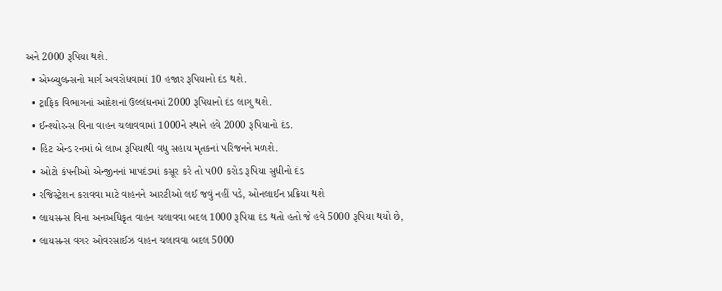અને 2000 રૂપિયા થશે.
  • એમ્બ્યુલન્સનો માર્ગ અવરોધવામાં 10 હજાર રૂપિયાનો દંડ થશે.
  • ટ્રાફિક વિભાગનાં આદેશનાં ઉલ્લંઘનમાં 2000 રૂપિયાનો દંડ લાગુ થશે.
  • ઈન્શ્યોરન્સ વિના વાહન ચલાવવામાં 1000ને સ્થાને હવે 2000 રૂપિયાનો દંડ.
  • હિટ એન્ડ રનમાં બે લાખ રૂપિયાથી વધુ સહાય મૃતકનાં પરિજનને મળશે.
  • ઓટો કંપનીઓ એન્જીનનાં માપદંડમાં કસૂર કરે તો પ00 કરોડ રૂપિયા સુધીનો દંડ
  • રજિસ્ટ્રેશન કરાવવા માટે વાહનને આરટીઓ લઈ જવું નહીં પડે, ઓનલાઈન પ્રક્રિયા થશે
  • લાયસન્સ વિના અનઅધિકૃત વાહન ચલાવવા બદલ 1000 રૂપિયા દંડ થતો હતો જે હવે 5000 રૂપિયા થયો છે,
  • લાયસન્સ વગર ઓવરસાઈઝ વાહન ચલાવવા બદલ 5000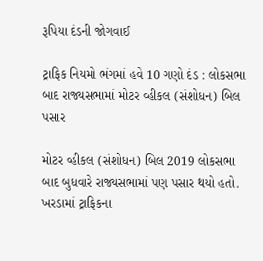રૂપિયા દંડની જોગવાઈ

ટ્રાફિક નિયમો ભંગમાં હવે 10 ગણો દંડ : લોકસભા બાદ રાજ્યસભામાં મોટર વ્હીકલ (સંશોધન) બિલ પસાર

મોટર વ્હીકલ (સંશોધન) બિલ 2019 લોકસભા બાદ બુધવારે રાજ્યસભામાં પણ પસાર થયો હતો. ખરડામાં ટ્રાફિકના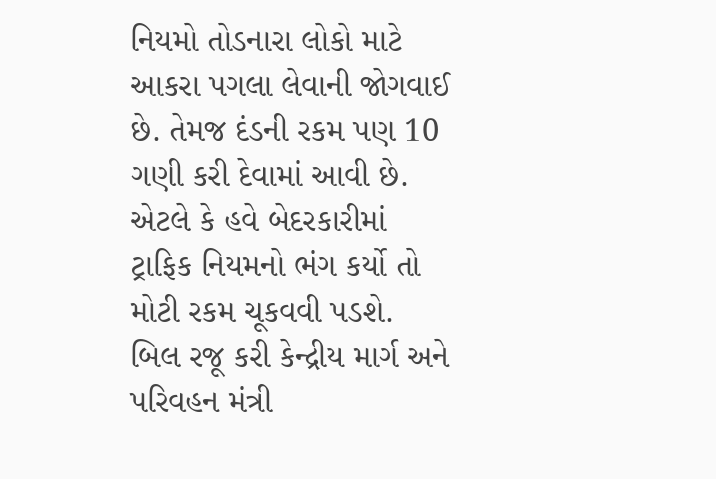નિયમો તોડનારા લોકો માટે આકરા પગલા લેવાની જોગવાઈ છે. તેમજ દંડની રકમ પણ 10 ગણી કરી દેવામાં આવી છે. એટલે કે હવે બેદરકારીમાં ટ્રાફિક નિયમનો ભંગ કર્યો તો મોટી રકમ ચૂકવવી પડશે. બિલ રજૂ કરી કેન્દ્રીય માર્ગ અને પરિવહન મંત્રી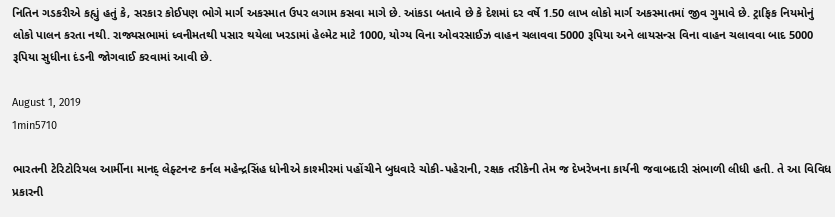નિતિન ગડકરીએ કહ્યું હતું કે, સરકાર કોઈપણ ભોગે માર્ગ અકસ્માત ઉપર લગામ કસવા માગે છે. આંકડા બતાવે છે કે દેશમાં દર વર્ષે 1.50 લાખ લોકો માર્ગ અકસ્માતમાં જીવ ગુમાવે છે. ટ્રાફિક નિયમોનું લોકો પાલન કરતા નથી. રાજ્યસભામાં ધ્વનીમતથી પસાર થયેલા ખરડામાં હેલ્મેટ માટે 1000, યોગ્ય વિના ઓવરસાઈઝ વાહન ચલાવવા 5000 રૂપિયા અને લાયસન્સ વિના વાહન ચલાવવા બાદ 5000 રૂપિયા સુધીના દંડની જોગવાઈ કરવામાં આવી છે.

August 1, 2019
1min5710

ભારતની ટેરિટોરિયલ આર્મીના માનદ્ લેફ્ટનન્ટ કર્નલ મહેન્દ્રસિંહ ધોનીએ કાશ્મીરમાં પહોંચીને બુધવારે ચોકી-પહેરાની, રક્ષક તરીકેની તેમ જ દેખરેખના કાર્યની જવાબદારી સંભાળી લીધી હતી. તે આ વિવિધ પ્રકારની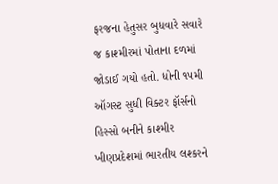ફરજના હેતુસર બુધવારે સવારે જ કાશ્મીરમાં પોતાના દળમાં જોડાઈ ગયો હતો. ધોની ૧૫મી ઑગસ્ટ સુધી વિક્ટર ફૉર્સનો હિસ્સો બનીને કાશ્મીર ખીણપ્રદેશમાં ભારતીય લશ્કરને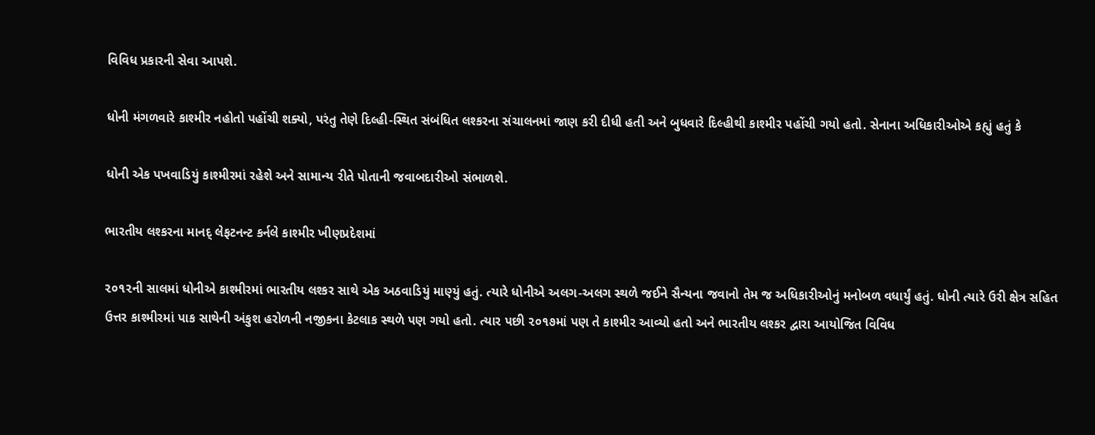વિવિધ પ્રકારની સેવા આપશે.

ધોની મંગળવારે કાશ્મીર નહોતો પહોંચી શક્યો, પરંતુ તેણે દિલ્હી-સ્થિત સંબંધિત લશ્કરના સંચાલનમાં જાણ કરી દીધી હતી અને બુધવારે દિલ્હીથી કાશ્મીર પહોંચી ગયો હતો. સેનાના અધિકારીઓએ કહ્યું હતું કે

ધોની એક પખવાડિયું કાશ્મીરમાં રહેશે અને સામાન્ય રીતે પોતાની જવાબદારીઓ સંભાળશે.

ભારતીય લશ્કરના માનદ્ લેફટનન્ટ કર્નલે કાશ્મીર ખીણપ્રદેશમાં

૨૦૧૨ની સાલમાં ધોનીએ કાશ્મીરમાં ભારતીય લશ્કર સાથે એક અઠવાડિયું માણ્યું હતું. ત્યારે ધોનીએ અલગ-અલગ સ્થળે જઈને સૈન્યના જવાનો તેમ જ અધિકારીઓનું મનોબળ વધાર્યું હતું. ધોની ત્યારે ઉરી ક્ષેત્ર સહિત ઉત્તર કાશ્મીરમાં પાક સાથેની અંકુશ હરોળની નજીકના કેટલાક સ્થળે પણ ગયો હતો. ત્યાર પછી ૨૦૧૭માં પણ તે કાશ્મીર આવ્યો હતો અને ભારતીય લશ્કર દ્વારા આયોજિત વિવિધ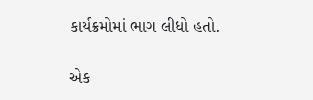કાર્યક્રમોમાં ભાગ લીધો હતો.

એક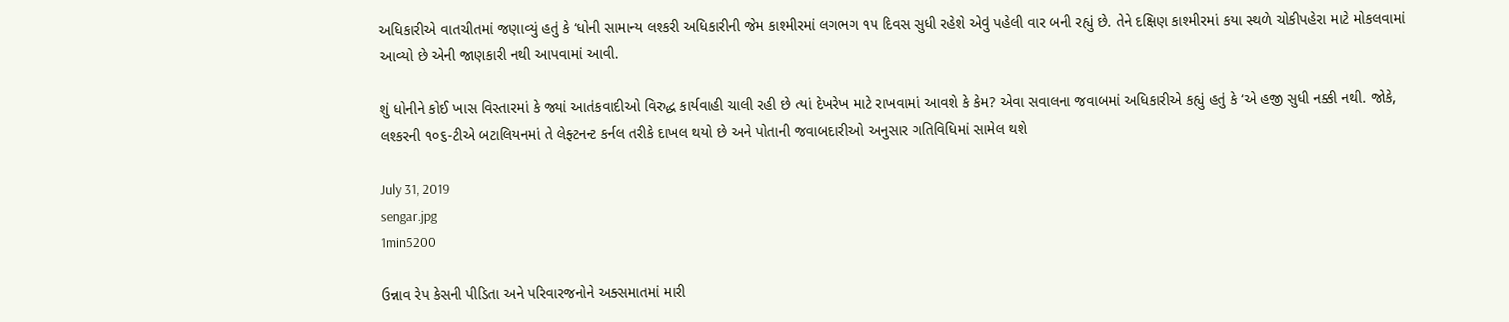અધિકારીએ વાતચીતમાં જણાવ્યું હતું કે ‘ધોની સામાન્ય લશ્કરી અધિકારીની જેમ કાશ્મીરમાં લગભગ ૧૫ દિવસ સુધી રહેશે એવું પહેલી વાર બની રહ્યું છે. તેને દક્ષિણ કાશ્મીરમાં કયા સ્થળે ચોકીપહેરા માટે મોકલવામાં આવ્યો છે એની જાણકારી નથી આપવામાં આવી.

શું ધોનીને કોઈ ખાસ વિસ્તારમાં કે જ્યાં આતંકવાદીઓ વિરુદ્ધ કાર્યવાહી ચાલી રહી છે ત્યાં દેખરેખ માટે રાખવામાં આવશે કે કેમ? એવા સવાલના જવાબમાં અધિકારીએ કહ્યું હતું કે ‘એ હજી સુધી નક્કી નથી. જોકે, લશ્કરની ૧૦૬-ટીએ બટાલિયનમાં તે લેફ્ટનન્ટ કર્નલ તરીકે દાખલ થયો છે અને પોતાની જવાબદારીઓ અનુસાર ગતિવિધિમાં સામેલ થશે

July 31, 2019
sengar.jpg
1min5200

ઉન્નાવ રેપ કેસની પીડિતા અને પરિવારજનોને અક્સમાતમાં મારી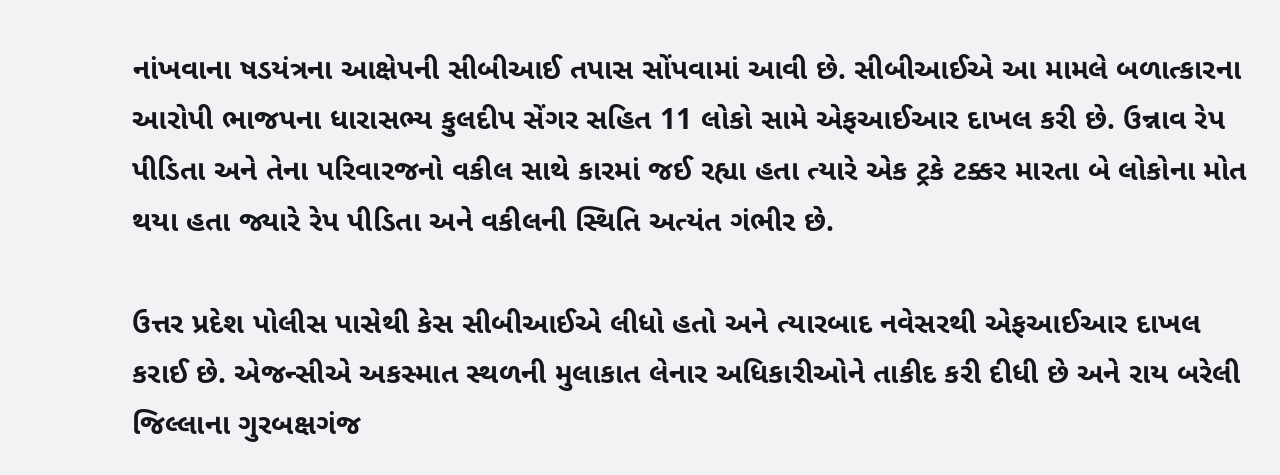નાંખવાના ષડયંત્રના આક્ષેપની સીબીઆઈ તપાસ સોંપવામાં આવી છે. સીબીઆઈએ આ મામલે બળાત્કારના આરોપી ભાજપના ધારાસભ્ય કુલદીપ સેંગર સહિત 11 લોકો સામે એફઆઈઆર દાખલ કરી છે. ઉન્નાવ રેપ પીડિતા અને તેના પરિવારજનો વકીલ સાથે કારમાં જઈ રહ્યા હતા ત્યારે એક ટ્રકે ટક્કર મારતા બે લોકોના મોત થયા હતા જ્યારે રેપ પીડિતા અને વકીલની સ્થિતિ અત્યંત ગંભીર છે.

ઉત્તર પ્રદેશ પોલીસ પાસેથી કેસ સીબીઆઈએ લીધો હતો અને ત્યારબાદ નવેસરથી એફઆઈઆર દાખલ કરાઈ છે. એજન્સીએ અકસ્માત સ્થળની મુલાકાત લેનાર અધિકારીઓને તાકીદ કરી દીધી છે અને રાય બરેલી જિલ્લાના ગુરબક્ષગંજ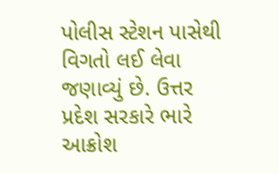પોલીસ સ્ટેશન પાસેથી વિગતો લઈ લેવા જણાવ્યું છે. ઉત્તર પ્રદેશ સરકારે ભારે આક્રોશ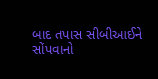બાદ તપાસ સીબીઆઈને સોંપવાનો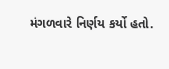મંગળવારે નિર્ણય કર્યો હતો.